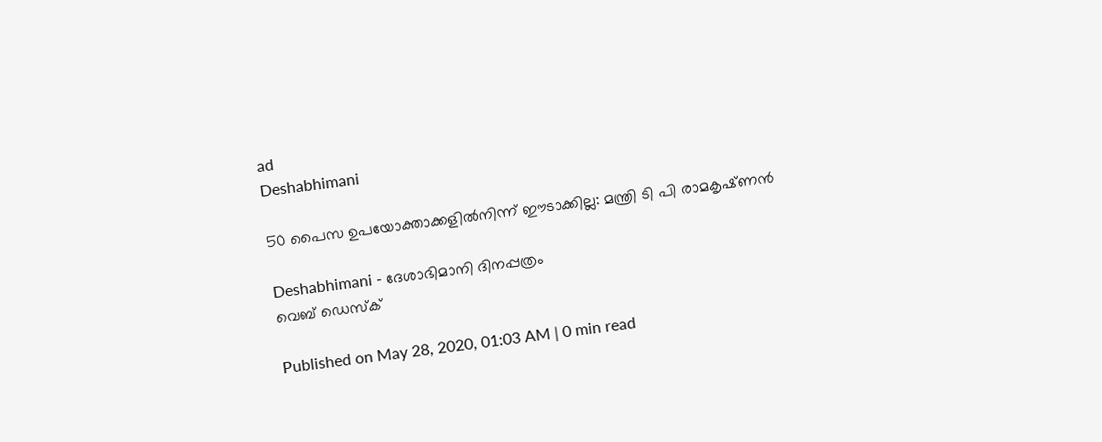ad
Deshabhimani

50 പൈസ ഉപയോക്താക്കളിൽനിന്ന്‌ ഈടാക്കില്ല: മന്ത്രി ടി പി രാമകൃഷ്‌ണൻ

Deshabhimani - ദേശാഭിമാനി ദിനപ്പത്രം
വെബ് ഡെസ്ക്

Published on May 28, 2020, 01:03 AM | 0 min read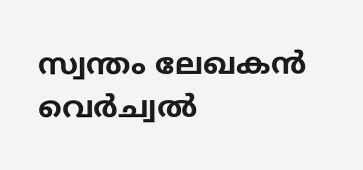സ്വന്തം ലേഖകൻ
വെർച്വൽ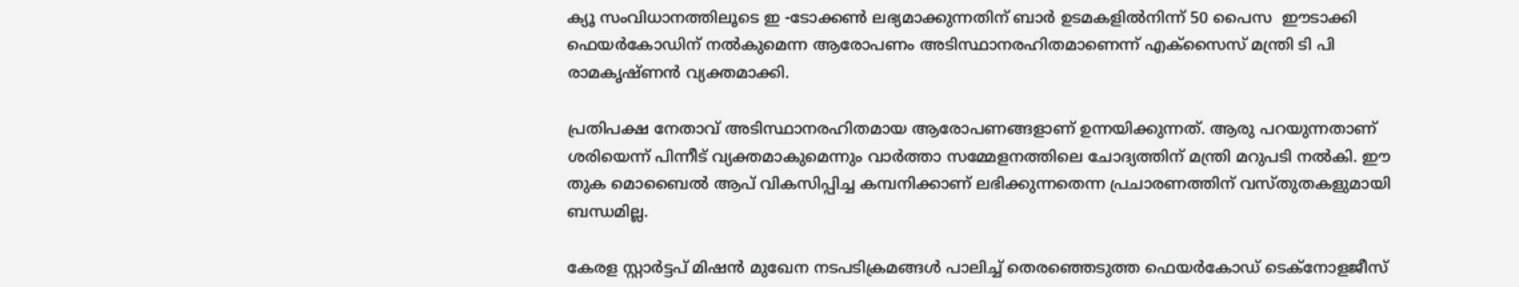ക്യൂ സംവിധാനത്തിലൂടെ ഇ -ടോക്കൺ ലഭ്യമാക്കുന്നതിന്‌ ബാർ ഉടമകളിൽനിന്ന് 50 പൈസ  ഈടാക്കി ഫെയർകോഡിന്‌ നൽകുമെന്ന ആരോപണം അടിസ്ഥാനരഹിതമാണെന്ന് എക്‌സൈസ്‌ മന്ത്രി ടി പി രാമകൃഷ്‌ണൻ വ്യക്തമാക്കി.

പ്രതിപക്ഷ നേതാവ്‌ അടിസ്ഥാനരഹിതമായ ആരോപണങ്ങളാണ്‌ ഉന്നയിക്കുന്നത്‌. ആരു പറയുന്നതാണ്‌ ശരിയെന്ന്‌ പിന്നീട്‌ വ്യക്തമാകുമെന്നും വാർത്താ സമ്മേളനത്തിലെ ചോദ്യത്തിന്‌ മന്ത്രി മറുപടി നൽകി. ഈ തുക മൊബൈൽ ആപ്‌ വികസിപ്പിച്ച കമ്പനിക്കാണ് ലഭിക്കുന്നതെന്ന പ്രചാരണത്തിന് വസ്തുതകളുമായി ബന്ധമില്ല.

കേരള സ്റ്റാർട്ടപ്‌ മിഷൻ മുഖേന നടപടിക്രമങ്ങൾ പാലിച്ച് തെരഞ്ഞെടുത്ത ഫെയർകോഡ് ടെക്‌നോളജീസ്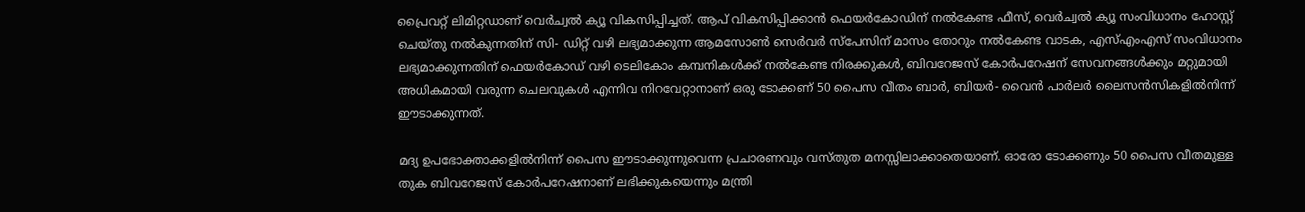പ്രൈവറ്റ് ലിമിറ്റഡാണ്‌ വെർച്വൽ ക്യൂ വികസിപ്പിച്ചത്‌. ആപ്‌ വികസിപ്പിക്കാൻ ഫെയർകോഡിന് നൽകേണ്ട ഫീസ്, വെർച്വൽ ക്യൂ സംവിധാനം ഹോസ്റ്റ് ചെയ്തു നൽകുന്നതിന് സി- ഡിറ്റ് വഴി ലഭ്യമാക്കുന്ന ആമസോൺ സെർവർ സ്‌പേസിന് മാസം തോറും നൽകേണ്ട വാടക, എസ്എംഎസ് സംവിധാനം ലഭ്യമാക്കുന്നതിന് ഫെയർകോഡ് വഴി ടെലികോം കമ്പനികൾക്ക് നൽകേണ്ട നിരക്കുകൾ, ബിവറേജസ് കോർപറേഷന് സേവനങ്ങൾക്കും മറ്റുമായി അധികമായി വരുന്ന ചെലവുകൾ എന്നിവ നിറവേറ്റാനാണ് ഒരു ടോക്കണ് 50 പൈസ വീതം ബാർ, ബിയർ- വൈൻ പാർലർ ലൈസൻസികളിൽനിന്ന് ഈടാക്കുന്നത്.

മദ്യ ഉപഭോക്താക്കളിൽനിന്ന്‌ പൈസ ഈടാക്കുന്നുവെന്ന പ്രചാരണവും വസ്‌തുത മനസ്സിലാക്കാതെയാണ്‌. ഓരോ ടോക്കണും 50 പൈസ വീതമുള്ള തുക ബിവറേജസ് കോർപറേഷനാണ് ലഭിക്കുകയെന്നും മന്ത്രി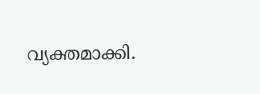വ്യക്തമാക്കി.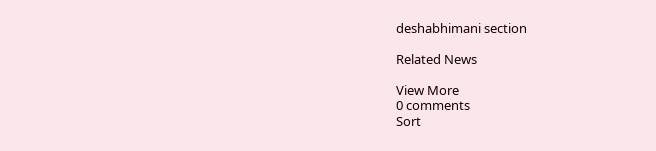deshabhimani section

Related News

View More
0 comments
Sort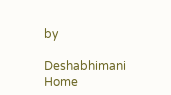by

Deshabhimani
Home